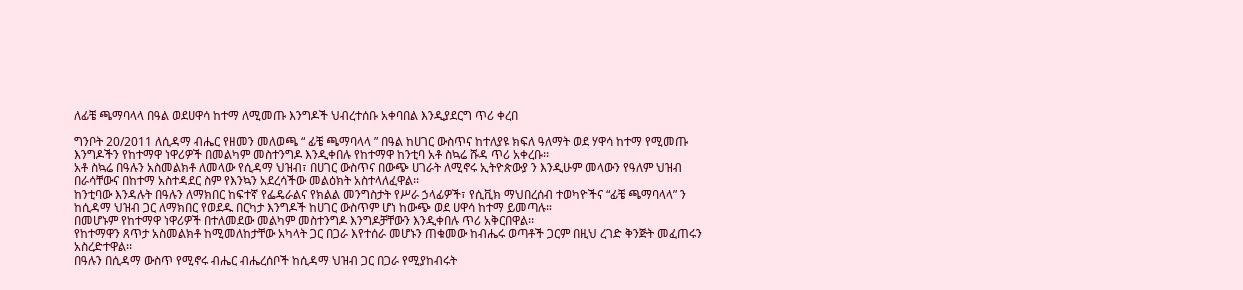ለፊቼ ጫማባላላ በዓል ወደሀዋሳ ከተማ ለሚመጡ እንግዶች ህብረተሰቡ አቀባበል እንዲያደርግ ጥሪ ቀረበ

ግንቦት 20/2011 ለሲዳማ ብሔር የዘመን መለወጫ “ ፊቼ ጫማባላላ ” በዓል ከሀገር ውስጥና ከተለያዩ ክፍለ ዓለማት ወደ ሃዋሳ ከተማ የሚመጡ እንግዶችን የከተማዋ ነዋሪዎች በመልካም መስተንግዶ እንዲቀበሉ የከተማዋ ከንቲባ አቶ ስኳሬ ሹዳ ጥሪ አቀረቡ፡፡
አቶ ስኳሬ በዓሉን አስመልክቶ ለመላው የሲዳማ ህዝብ፣ በሀገር ውስጥና በውጭ ሀገራት ለሚኖሩ ኢትዮጵውያ ን እንዲሁም መላውን የዓለም ህዝብ በራሳቸውና በከተማ አስተዳደር ስም የእንኳን አደረሳችው መልዕክት አስተላለፈዋል፡፡
ከንቲባው እንዳሉት በዓሉን ለማክበር ከፍተኛ የፌዴራልና የክልል መንግስታት የሥራ ኃላፊዎች፣ የሲቪክ ማህበረሰብ ተወካዮችና “ፊቼ ጫማባላላ” ን ከሲዳማ ህዝብ ጋር ለማክበር የወደዱ በርካታ እንግዶች ከሀገር ውስጥም ሆነ ከውጭ ወደ ሀዋሳ ከተማ ይመጣሉ።
በመሆኑም የከተማዋ ነዋሪዎች በተለመደው መልካም መስተንግዶ እንግዶቻቸውን እንዲቀበሉ ጥሪ አቅርበዋል፡፡
የከተማዋን ጸጥታ አስመልክቶ ከሚመለከታቸው አካላት ጋር በጋራ እየተሰራ መሆኑን ጠቁመው ከብሔሩ ወጣቶች ጋርም በዚህ ረገድ ቅንጅት መፈጠሩን አስረድተዋል፡፡
በዓሉን በሲዳማ ውስጥ የሚኖሩ ብሔር ብሔረሰቦች ከሲዳማ ህዝብ ጋር በጋራ የሚያከብሩት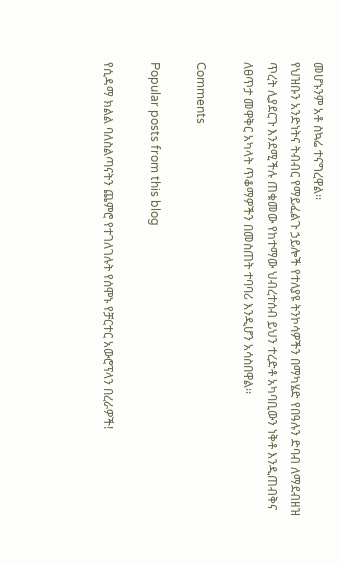መሆኑንም አቶ ስኳሬ ተናግረዋል፡፡
የህዝቡን አንድነትና ትብብር የማይፈልጉ ኃይሎች የተለያዩ ትንኮሳዎችን በማካሄድ የበዓሉን ድባብ ለማደብዘዝ ጥረት ሊያደርጉ እንደሚችሉ ጠቁመው የከተማው ህብረተሰብ ይህን ተረድቶ አካባቢውን ነቅቶ እንዲጠብቅና ለፀጥታ መዋቅር አካላት ጥቆማዎችን በመስጠት ተባባሪ እንዲሆን አሳስበዋል፡፡

Comments

Popular posts from this blog

የሲዳማ ክልል ባለስልጣናትን ጨምሮ የተገለገሉት የሰሞኑ የቻርተር አውሮፕላን በረራዎች!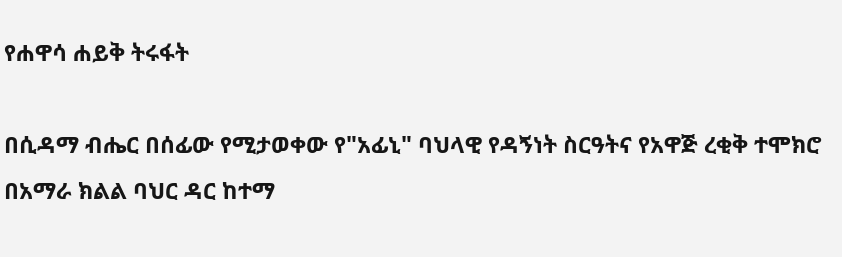የሐዋሳ ሐይቅ ትሩፋት

በሲዳማ ብሔር በሰፊው የሚታወቀው የ"አፊኒ" ባህላዊ የዳኝነት ስርዓትና የአዋጅ ረቂቅ ተሞክሮ በአማራ ክልል ባህር ዳር ከተማ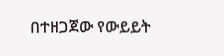በተዘጋጀው የውይይት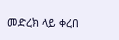መድረክ ላይ ቀረበ